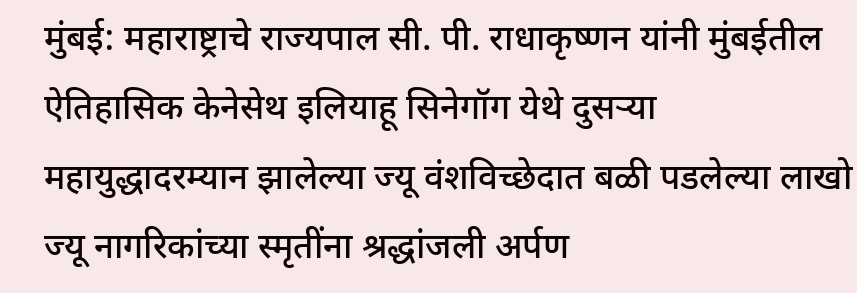मुंबई: महाराष्ट्राचे राज्यपाल सी. पी. राधाकृष्णन यांनी मुंबईतील ऐतिहासिक केनेसेथ इलियाहू सिनेगॉग येथे दुसऱ्या महायुद्धादरम्यान झालेल्या ज्यू वंशविच्छेदात बळी पडलेल्या लाखो ज्यू नागरिकांच्या स्मृतींना श्रद्धांजली अर्पण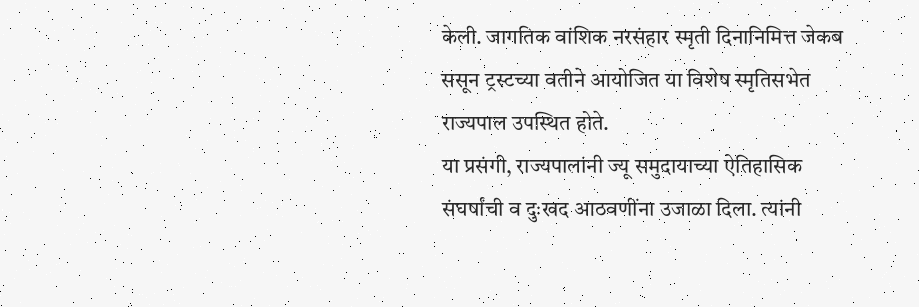केली. जागतिक वांशिक नरसंहार स्मृती दिनानिमित्त जेकब ससून ट्रस्टच्या वतीने आयोजित या विशेष स्मृतिसभेत राज्यपाल उपस्थित होते.
या प्रसंगी, राज्यपालांनी ज्यू समुदायाच्या ऐतिहासिक संघर्षांची व दुःखद आठवणींना उजाळा दिला. त्यांनी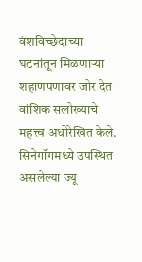वंशविच्छेदाच्या घटनांतून मिळणाऱ्या शहाणपणावर जोर देत वांशिक सलोख्याचे महत्त्व अधोरेखित केले.
सिनेगॉगमध्ये उपस्थित असलेल्या ज्यू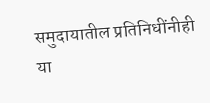समुदायातील प्रतिनिधींनीही या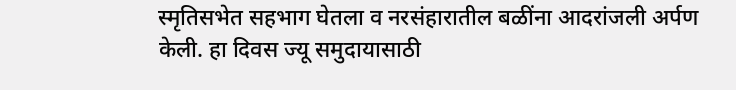स्मृतिसभेत सहभाग घेतला व नरसंहारातील बळींना आदरांजली अर्पण केली. हा दिवस ज्यू समुदायासाठी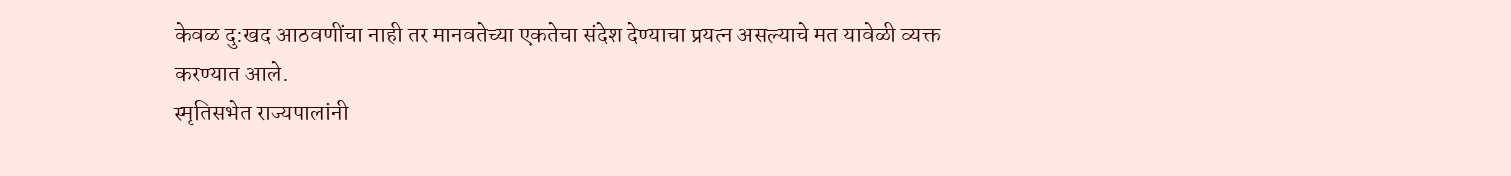केवळ दु:खद आठवणींचा नाही तर मानवतेच्या एकतेचा संदेश देण्याचा प्रयत्न असल्याचे मत यावेळी व्यक्त करण्यात आले.
स्मृतिसभेत राज्यपालांनी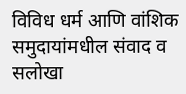विविध धर्म आणि वांशिक समुदायांमधील संवाद व सलोखा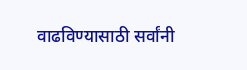वाढविण्यासाठी सर्वांनी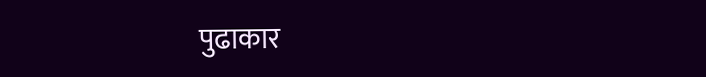पुढाकार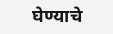घेण्याचे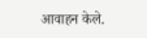आवाहन केले.